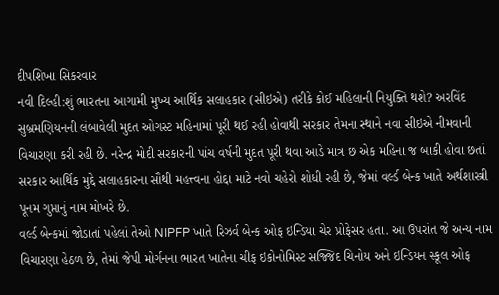દીપશિખા સિકરવાર
નવી દિલ્હી:શું ભારતના આગામી મુખ્ય આર્થિક સલાહકાર (સીઇએ) તરીકે કોઈ મહિલાની નિયુક્તિ થશે? અરવિંદ સુબ્રમણિયનની લંબાવેલી મુદત ઓગસ્ટ મહિનામાં પૂરી થઈ રહી હોવાથી સરકાર તેમના સ્થાને નવા સીઇએ નીમવાની વિચારણા કરી રહી છે. નરેન્દ્ર મોદી સરકારની પાંચ વર્ષની મુદત પૂરી થવા આડે માત્ર છ એક મહિના જ બાકી હોવા છતાં સરકાર આર્થિક મુદ્દે સલાહકારના સૌથી મહત્ત્વના હોદ્દા માટે નવો ચહેરો શોધી રહી છે, જેમાં વર્લ્ડ બેન્ક ખાતે અર્થશાસ્ત્રી પૂનમ ગુપ્તાનું નામ મોખરે છે.
વર્લ્ડ બેન્કમાં જોડાતાં પહેલાં તેઓ NIPFP ખાતે રિઝર્વ બેન્ક ઓફ ઇન્ડિયા ચેર પ્રોફેસર હતા. આ ઉપરાંત જે અન્ય નામ વિચારણા હેઠળ છે, તેમાં જેપી મોર્ગનના ભારત ખાતેના ચીફ ઇકોનોમિસ્ટ સજ્જિદ ચિનોય અને ઇન્ડિયન સ્કૂલ ઓફ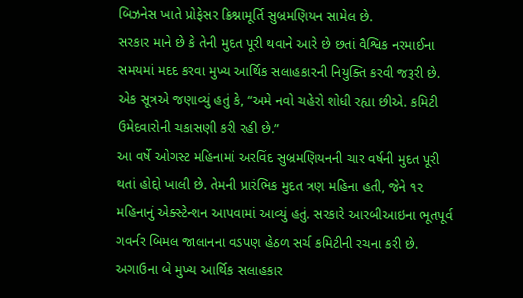બિઝનેસ ખાતે પ્રોફેસર ક્રિશ્નામૂર્તિ સુબ્રમણિયન સામેલ છે.
સરકાર માને છે કે તેની મુદત પૂરી થવાને આરે છે છતાં વૈશ્વિક નરમાઈના સમયમાં મદદ કરવા મુખ્ય આર્થિક સલાહકારની નિયુક્તિ કરવી જરૂરી છે. એક સૂત્રએ જણાવ્યું હતું કે, “અમે નવો ચહેરો શોધી રહ્યા છીએ. કમિટી ઉમેદવારોની ચકાસણી કરી રહી છે.”
આ વર્ષે ઓગસ્ટ મહિનામાં અરવિંદ સુબ્રમણિયનની ચાર વર્ષની મુદત પૂરી થતાં હોદ્દો ખાલી છે. તેમની પ્રારંભિક મુદત ત્રણ મહિના હતી, જેને ૧૨ મહિનાનું એક્સ્ટેન્શન આપવામાં આવ્યું હતું. સરકારે આરબીઆઇના ભૂતપૂર્વ ગવર્નર બિમલ જાલાનના વડપણ હેઠળ સર્ચ કમિટીની રચના કરી છે. અગાઉના બે મુખ્ય આર્થિક સલાહકાર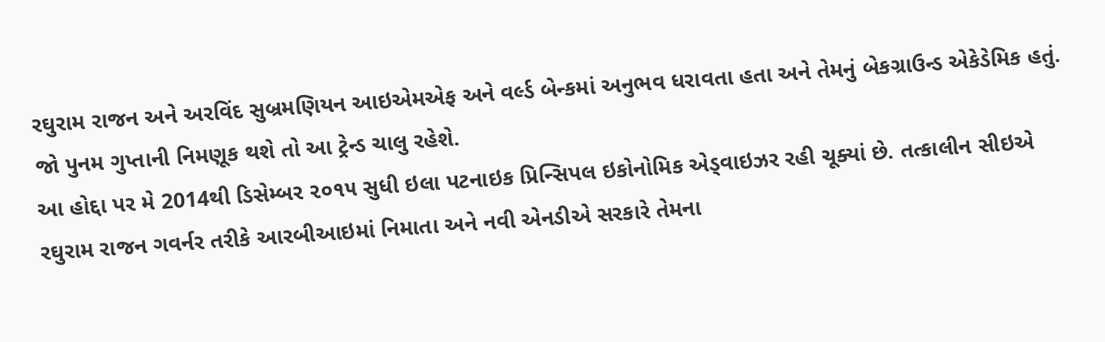રઘુરામ રાજન અને અરવિંદ સુબ્રમણિયન આઇએમએફ અને વર્લ્ડ બેન્કમાં અનુભવ ધરાવતા હતા અને તેમનું બેકગ્રાઉન્ડ એકેડેમિક હતું. જો પુનમ ગુપ્તાની નિમણૂક થશે તો આ ટ્રેન્ડ ચાલુ રહેશે.
આ હોદ્દા પર મે 2014થી ડિસેમ્બર ૨૦૧૫ સુધી ઇલા પટનાઇક પ્રિન્સિપલ ઇકોનોમિક એડ્વાઇઝર રહી ચૂક્યાં છે. તત્કાલીન સીઇએ રઘુરામ રાજન ગવર્નર તરીકે આરબીઆઇમાં નિમાતા અને નવી એનડીએ સરકારે તેમના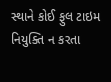સ્થાને કોઈ ફુલ ટાઇમ નિયુક્તિ ન કરતા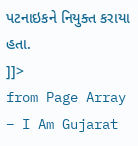પટનાઇકને નિયુક્ત કરાયા હતા.
]]>
from Page Array – I Am Gujarat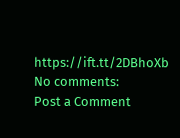https://ift.tt/2DBhoXb
No comments:
Post a Comment